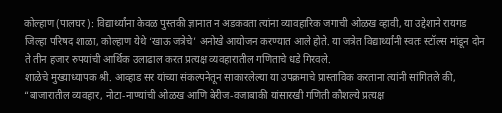कोल्हाण (पालघर): विद्यार्थ्यांना केवळ पुस्तकी ज्ञानात न अडकवता त्यांना व्यावहारिक जगाची ओळख व्हावी, या उद्देशाने रायगड जिल्हा परिषद शाळा, कोल्हाण येथे ‘खाऊ जत्रेचे’ अनोखे आयोजन करण्यात आले होते. या जत्रेत विद्यार्थ्यांनी स्वतः स्टॉल्स मांडून दोन ते तीन हजार रुपयांची आर्थिक उलाढाल करत प्रत्यक्ष व्यवहारातील गणिताचे धडे गिरवले.
शाळेचे मुख्याध्यापक श्री. आव्हाड सर यांच्या संकल्पनेतून साकारलेल्या या उपक्रमाचे प्रास्ताविक करताना त्यांनी सांगितले की, “बाजारातील व्यवहार, नोटा-नाण्यांची ओळख आणि बेरीज-वजाबाकी यांसारखी गणिती कौशल्ये प्रत्यक्ष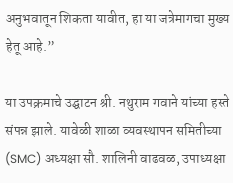अनुभवातून शिकता यावीत, हा या जत्रेमागचा मुख्य हेतू आहे.”

या उपक्रमाचे उद्घाटन श्री. नथुराम गवाने यांच्या हस्ते संपन्न झाले. यावेळी शाळा व्यवस्थापन समितीच्या (SMC) अध्यक्षा सौ. शालिनी वाढवळ, उपाध्यक्षा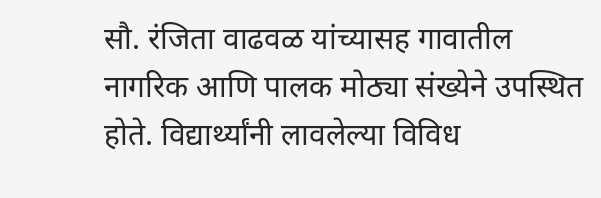सौ. रंजिता वाढवळ यांच्यासह गावातील नागरिक आणि पालक मोठ्या संख्येने उपस्थित होते. विद्यार्थ्यांनी लावलेल्या विविध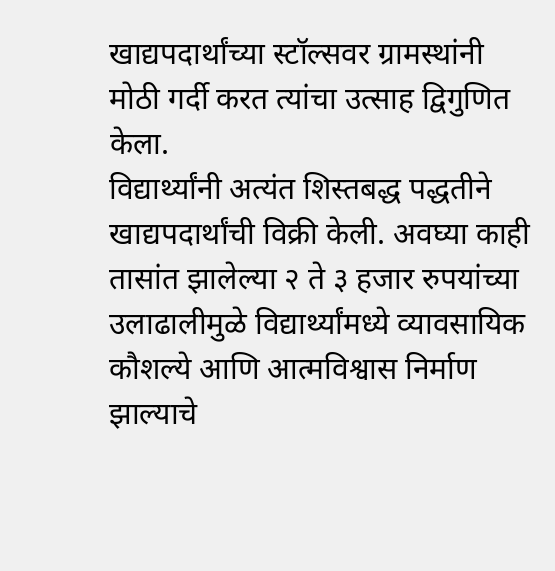खाद्यपदार्थांच्या स्टॉल्सवर ग्रामस्थांनी मोठी गर्दी करत त्यांचा उत्साह द्विगुणित केला.
विद्यार्थ्यांनी अत्यंत शिस्तबद्ध पद्धतीने खाद्यपदार्थांची विक्री केली. अवघ्या काही तासांत झालेल्या २ ते ३ हजार रुपयांच्या उलाढालीमुळे विद्यार्थ्यांमध्ये व्यावसायिक कौशल्ये आणि आत्मविश्वास निर्माण झाल्याचे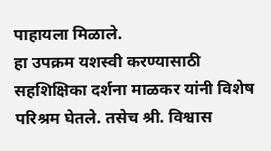पाहायला मिळाले.
हा उपक्रम यशस्वी करण्यासाठी सहशिक्षिका दर्शना माळकर यांनी विशेष परिश्रम घेतले. तसेच श्री. विश्वास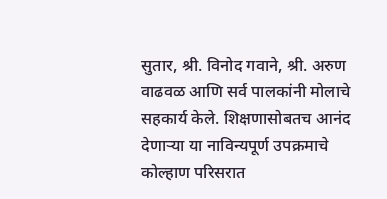सुतार, श्री. विनोद गवाने, श्री. अरुण वाढवळ आणि सर्व पालकांनी मोलाचे सहकार्य केले. शिक्षणासोबतच आनंद देणाऱ्या या नाविन्यपूर्ण उपक्रमाचे कोल्हाण परिसरात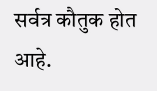सर्वत्र कौतुक होत आहे.